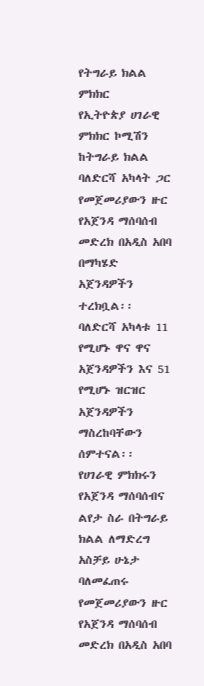የትግራይ ክልል ምክክር
የኢትዮጵያ ሀገራዊ ምክክር ኮሚሽን ከትግራይ ክልል ባለድርሻ አካላት ጋር የመጀመሪያውን ዙር የአጀንዳ ማሰባሰብ መድረክ በአዲስ አበባ በማካሄድ አጀንዳዎችን ተረክቧል፡፡
ባለድርሻ አካላቱ 11 የሚሆኑ ዋና ዋና አጀንዳዎችን እና 51 የሚሆኑ ዝርዝር አጀንዳዎችን ማስረከባቸውን ሰምተናል፡፡
የሀገራዊ ምክክሩን የአጀንዳ ማሰባሰብና ልየታ ስራ በትግራይ ክልል ለማድረግ አስቻይ ሁኔታ ባለመፈጠሩ የመጀመሪያውን ዙር የአጀንዳ ማሰባሰብ መድረክ በአዲስ አበባ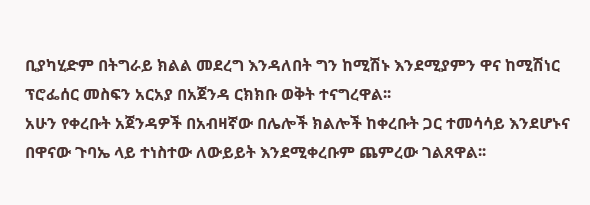ቢያካሂድም በትግራይ ክልል መደረግ እንዳለበት ግን ከሚሽኑ እንደሚያምን ዋና ከሚሽነር ፕሮፌሰር መስፍን አርአያ በአጀንዳ ርክክቡ ወቅት ተናግረዋል፡፡
አሁን የቀረቡት አጀንዳዎች በአብዛኛው በሌሎች ክልሎች ከቀረቡት ጋር ተመሳሳይ እንደሆኑና በዋናው ጉባኤ ላይ ተነስተው ለውይይት እንደሚቀረቡም ጨምረው ገልጸዋል፡፡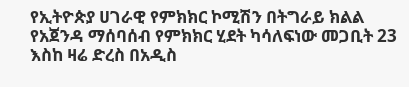የኢትዮጵያ ሀገራዊ የምክክር ኮሚሽን በትግራይ ክልል የአጀንዳ ማሰባሰብ የምክክር ሂደት ካሳለፍነው መጋቢት 23 እስከ ዛሬ ድረስ በአዲስ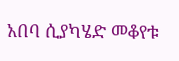አበባ ሲያካሄድ መቆየቱ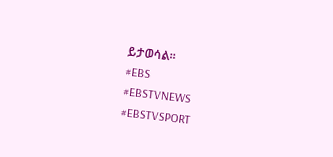ይታወሳል፡፡
#EBS
#EBSTVNEWS
#EBSTVSPORT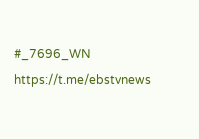#_7696_WN
https://t.me/ebstvnews